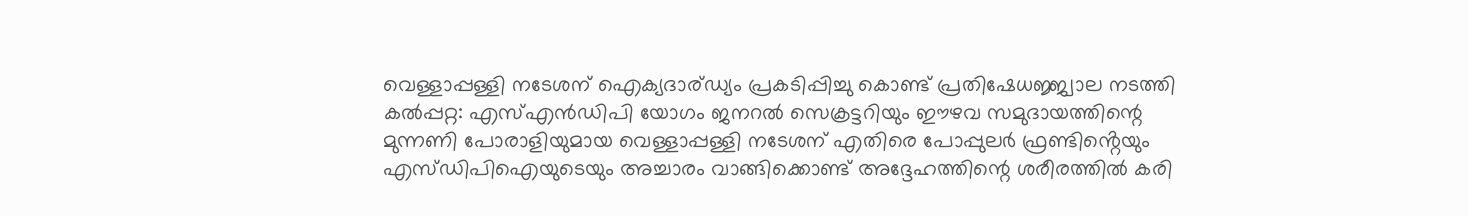വെള്ളാപ്പള്ളി നടേശന് ഐക്യദാര്ഡ്യം പ്രകടിപ്പിച്ചു കൊണ്ട് പ്രതിഷേധജ്ജ്വാല നടത്തി
കൽപ്പറ്റ: എസ്എൻഡിപി യോഗം ജനറൽ സെക്രട്ടറിയും ഈഴവ സമുദായത്തിന്റെ മുന്നണി പോരാളിയുമായ വെള്ളാപ്പള്ളി നടേശന് എതിരെ പോപ്പുലർ ഫ്രണ്ടിൻ്റെയും എസ്ഡിപിഐയുടെയും അച്ചാരം വാങ്ങിക്കൊണ്ട് അദ്ദേഹത്തിന്റെ ശരീരത്തിൽ കരി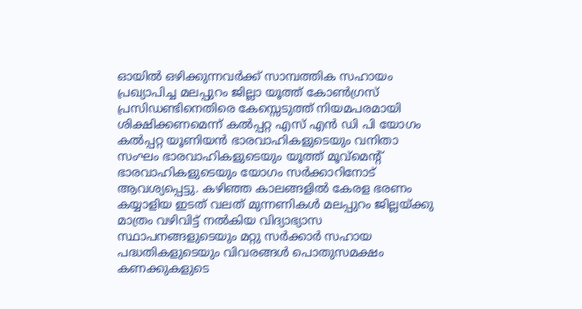ഓയിൽ ഒഴിക്കുന്നവർക്ക് സാമ്പത്തിക സഹായം പ്രഖ്യാപിച്ച മലപ്പുറം ജില്ലാ യൂത്ത് കോൺഗ്രസ് പ്രസിഡണ്ടിനെതിരെ കേസ്സെടുത്ത് നിയമപരമായി ശിക്ഷിക്കണമെന്ന് കൽപ്പറ്റ എസ് എൻ ഡി പി യോഗം കൽപ്പറ്റ യൂണിയൻ ഭാരവാഹികളുടെയും വനിതാ സംഘം ഭാരവാഹികളുടെയും യൂത്ത് മൂവ്മെന്റ് ഭാരവാഹികളുടെയും യോഗം സർക്കാറിനോട് ആവശ്യപ്പെട്ടു. കഴിഞ്ഞ കാലങ്ങളിൽ കേരള ഭരണം കയ്യാളിയ ഇടത് വലത് മുന്നണികൾ മലപ്പുറം ജില്ലയ്ക്കു മാത്രം വഴിവിട്ട് നൽകിയ വിദ്യാഭ്യാസ സ്ഥാപനങ്ങളുടെയും മറ്റു സർക്കാർ സഹായ പദ്ധതികളുടെയും വിവരങ്ങൾ പൊതുസമക്ഷം കണക്കുകളുടെ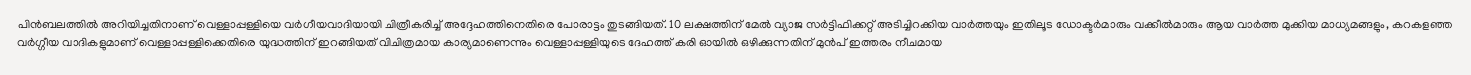പിൻബലത്തിൽ അറിയിച്ചതിനാണ് വെള്ളാപ്പള്ളിയെ വർഗീയവാദിയായി ചിത്രീകരിച്ച് അദ്ദേഹത്തിനെതിരെ പോരാട്ടം തുടങ്ങിയത്. 10 ലക്ഷത്തിന് മേൽ വ്യാജ സർട്ടിഫിക്കറ്റ് അടിച്ചിറക്കിയ വാർത്തയും ഇതിലൂട ഡോക്ടർമാരും വക്കീൽമാരും ആയ വാർത്ത മുക്കിയ മാധ്യമങ്ങളും, കറകളഞ്ഞ വർഗ്ഗീയ വാദികളുമാണ് വെള്ളാപ്പള്ളിക്കെതിരെ യുദ്ധത്തിന് ഇറങ്ങിയത് വിചിത്രമായ കാര്യമാണെന്നും വെള്ളാപ്പള്ളിയുടെ ദേഹത്ത് കരി ഓയിൽ ഒഴിക്കുന്നതിന് മുൻപ് ഇത്തരം നീചമായ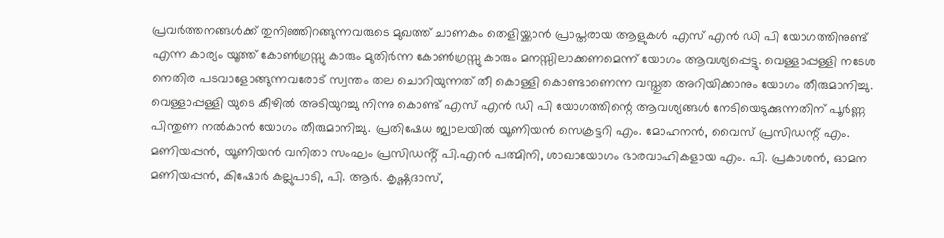പ്രവർത്തനങ്ങൾക്ക് തുനിഞ്ഞിറങ്ങുന്നവരുടെ മുഖത്ത് ചാണകം തെളിയ്ക്കാൻ പ്രാപ്തരായ ആളുകൾ എസ് എൻ ഡി പി യോഗത്തിനുണ്ട് എന്ന കാര്യം യൂത്ത് കോൺഗ്രസ്സു കാരും മുതിർന്ന കോൺഗ്രസ്സു കാരും മനസ്സിലാക്കണമെന്ന് യോഗം ആവശ്യപ്പെട്ടു. വെള്ളാപ്പള്ളി നടേശ നെതിര പടവാളോങ്ങുന്നവരോട് സ്വന്തം തല ചൊറിയുന്നത് തീ കൊള്ളി കൊണ്ടാണെന്ന വസ്തുത അറിയിക്കാനും യോഗം തീരുമാനിച്ചു. വെള്ളാപ്പള്ളി യുടെ കീഴിൽ അടിയുറച്ചു നിന്നു കൊണ്ട് എസ് എൻ ഡി പി യോഗത്തിന്റെ ആവശ്യങ്ങൾ നേടിയെടുക്കുന്നതിന് പൂർണ്ണ പിന്തുണ നൽകാൻ യോഗം തീരുമാനിച്ചു. പ്രതിഷേധ ജ്വാലയിൽ യൂണിയൻ സെക്രട്ടറി എം. മോഹനൻ, വൈസ് പ്രസിഡന്റ് എം. മണിയപ്പൻ, യൂണിയൻ വനിതാ സംഘം പ്രസിഡൻ്റ് പി.എൻ പത്മിനി, ശാഖായോഗം ഭാരവാഹികളായ എം. പി. പ്രകാശൻ, ഓമന മണിയപ്പൻ, കിഷോർ കല്ലുപാടി, പി. ആർ. കൃഷ്ണദാസ്,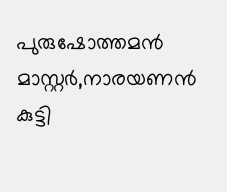പുരുഷോത്തമൻ മാസ്റ്റർ,നാരയണൻ കുട്ടി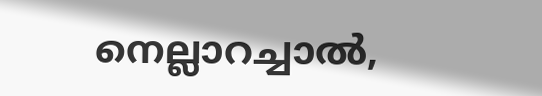നെല്ലാറച്ചാൽ,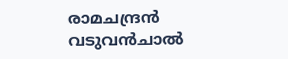രാമചന്ദ്രൻ വടുവൻചാൽ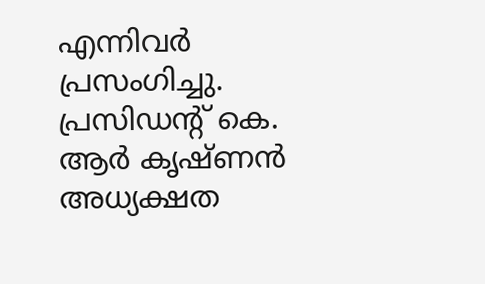എന്നിവർ പ്രസംഗിച്ചു. പ്രസിഡൻ്റ് കെ. ആർ കൃഷ്ണൻ അധ്യക്ഷത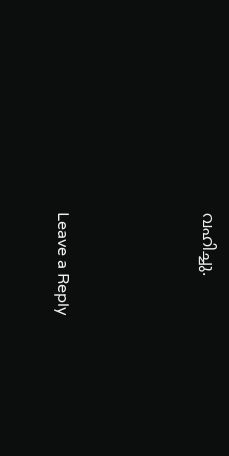വഹിച്ചു.





Leave a Reply